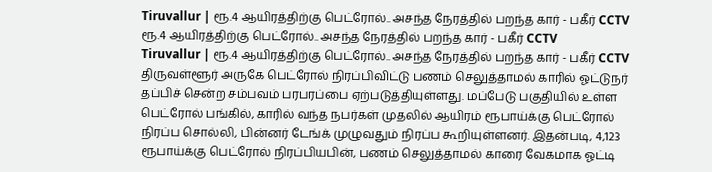Tiruvallur | ரூ.4 ஆயிரத்திற்கு பெட்ரோல்.. அசந்த நேரத்தில் பறந்த கார் - பகீர் CCTV
ரூ.4 ஆயிரத்திற்கு பெட்ரோல்.. அசந்த நேரத்தில் பறந்த கார் - பகீர் CCTV
Tiruvallur | ரூ.4 ஆயிரத்திற்கு பெட்ரோல்.. அசந்த நேரத்தில் பறந்த கார் - பகீர் CCTV திருவள்ளூர் அருகே பெட்ரோல் நிரப்பிவிட்டு பணம் செலுத்தாமல் காரில் ஓட்டுநர் தப்பிச் சென்ற சம்பவம் பரபரப்பை ஏற்படுத்தியுள்ளது. மப்பேடு பகுதியில் உள்ள பெட்ரோல் பங்கில், காரில் வந்த நபர்கள் முதலில் ஆயிரம் ரூபாய்க்கு பெட்ரோல் நிரப்ப சொல்லி, பின்னர் டேங்க் முழுவதும் நிரப்ப கூறியுள்ளனர். இதன்படி, 4,123 ரூபாய்க்கு பெட்ரோல் நிரப்பியபின், பணம் செலுத்தாமல் காரை வேகமாக ஓட்டி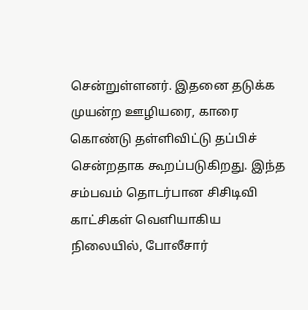சென்றுள்ளனர். இதனை தடுக்க முயன்ற ஊழியரை, காரை கொண்டு தள்ளிவிட்டு தப்பிச் சென்றதாக கூறப்படுகிறது. இந்த சம்பவம் தொடர்பான சிசிடிவி காட்சிகள் வெளியாகிய நிலையில், போலீசார்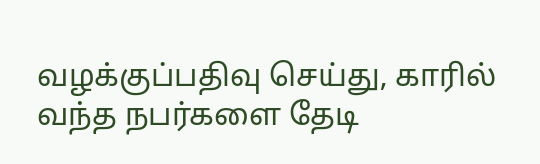வழக்குப்பதிவு செய்து, காரில் வந்த நபர்களை தேடி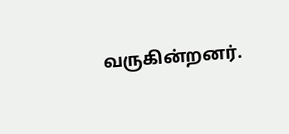வருகின்றனர்.